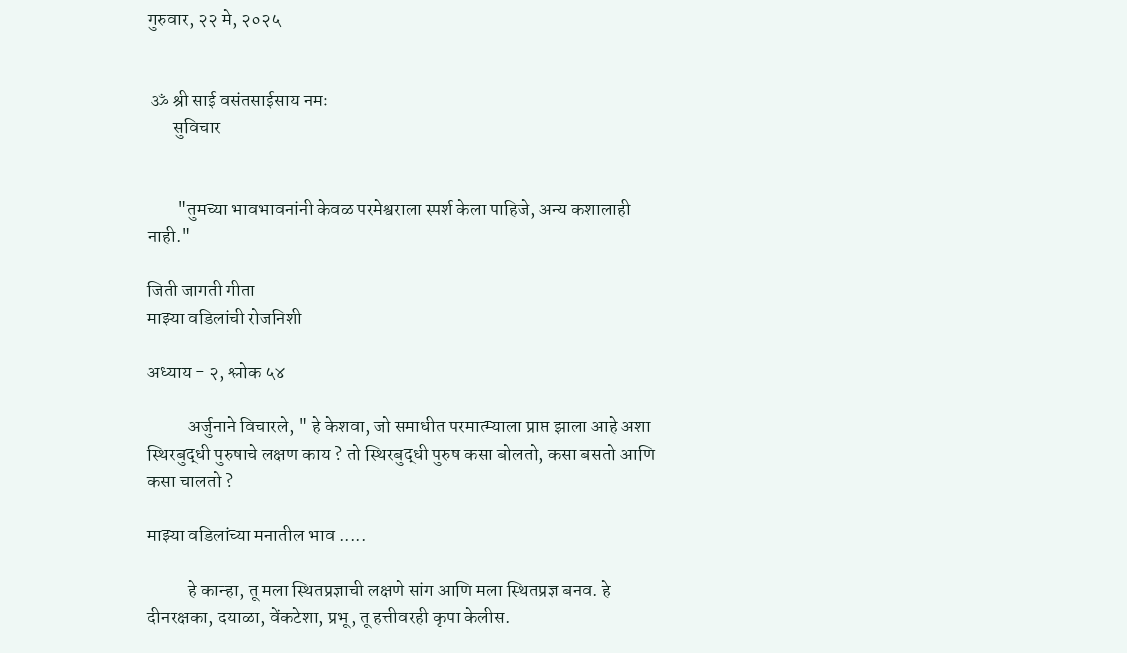गुरुवार, २२ मे, २०२५


 ॐ श्री साई वसंतसाईसाय नमः
       सुविचार


        "तुमच्या भावभावनांनी केवळ परमेश्वराला स्पर्श केला पाहिजे, अन्य कशालाही नाही."

जिती जागती गीता
माझ्या वडिलांची रोजनिशी

अध्याय - २, श्लोक ५४

           अर्जुनाने विचारले, " हे केशवा, जो समाधीत परमात्म्याला प्राप्त झाला आहे अशा स्थिरबुद्धी पुरुषाचे लक्षण काय ? तो स्थिरबुद्धी पुरुष कसा बोलतो, कसा बसतो आणि कसा चालतो ?

माझ्या वडिलांच्या मनातील भाव .....

           हे कान्हा, तू मला स्थितप्रज्ञाची लक्षणे सांग आणि मला स्थितप्रज्ञ बनव. हे दीनरक्षका, दयाळा, वेंकटेशा, प्रभू, तू हत्तीवरही कृपा केलीस.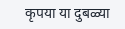कृपया या दुबळ्या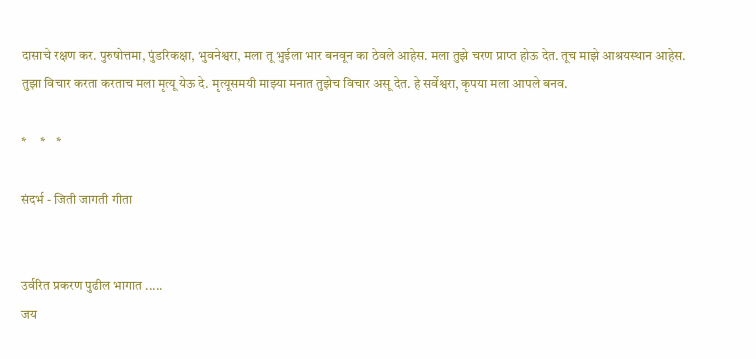दासाचे रक्षण कर. पुरुषोत्तमा, पुंडरिकक्षा, भुवनेश्वरा, मला तू भुईला भार बनवून का ठेवले आहेस. मला तुझे चरण प्राप्त होऊ देत. तूच माझे आश्रयस्थान आहेस. तुझा विचार करता करताच मला मृत्यू येऊ दे. मृत्यूसमयी माझ्या मनात तुझेच विचार असू देत. हे सर्वेश्वरा, कृपया मला आपले बनव.

*     *    *

संदर्भ - जिती जागती गीता


उर्वरित प्रकरण पुढील भागात .....
जय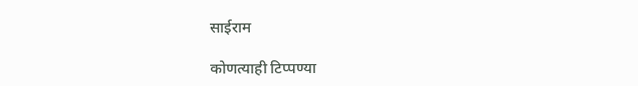साईराम

कोणत्याही टिप्पण्‍या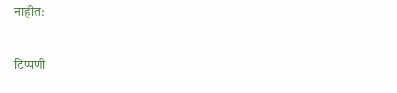नाहीत:

टिप्पणी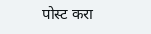पोस्ट करा